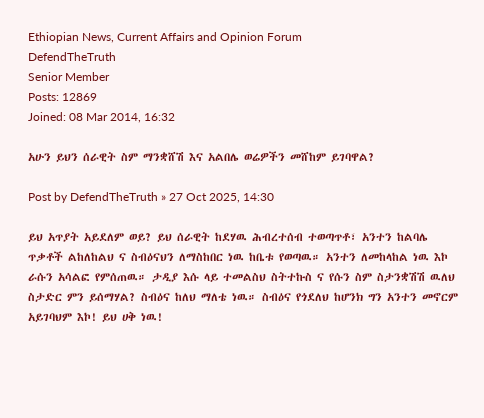Ethiopian News, Current Affairs and Opinion Forum
DefendTheTruth
Senior Member
Posts: 12869
Joined: 08 Mar 2014, 16:32

አሁን ይህን ሰራዊት ስም ማንቋሸሽ እና አልበሌ ወሬዎችን መሸከም ይገባዋል?

Post by DefendTheTruth » 27 Oct 2025, 14:30

ይህ አጥያት አይደለም ወይ? ይህ ሰራዊት ከደሃዉ ሕብረተሰብ ተወጣጥቶ፣ አንተን ከልባሌ ጥቃቶች ልከለከልህ ና ስብዕናህን ለማስከበር ነዉ ከቤቱ የወጣዉ። አንተን ለመከላከል ነዉ እኮ ራሱን አሳልፎ የምሰጠዉ። ታዲያ እሱ ላይ ተመልስህ ስትተኩስ ና የሱን ስም ስታንቋሽሽ ዉለህ ስታድር ምን ይሰማሃል? ስብዕና ከለህ ማለቴ ነዉ። ስብዕና የጎደለህ ከሆንክ ግን አንተን መኖርም አይገባህም እኮ! ይህ ሀቅ ነዉ!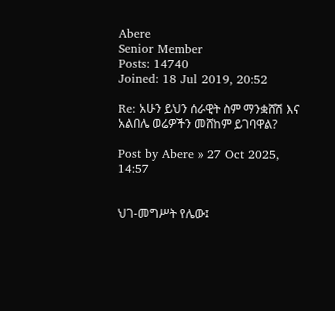Abere
Senior Member
Posts: 14740
Joined: 18 Jul 2019, 20:52

Re: አሁን ይህን ሰራዊት ስም ማንቋሸሽ እና አልበሌ ወሬዎችን መሸከም ይገባዋል?

Post by Abere » 27 Oct 2025, 14:57


ህገ-መግሥት የሌው፤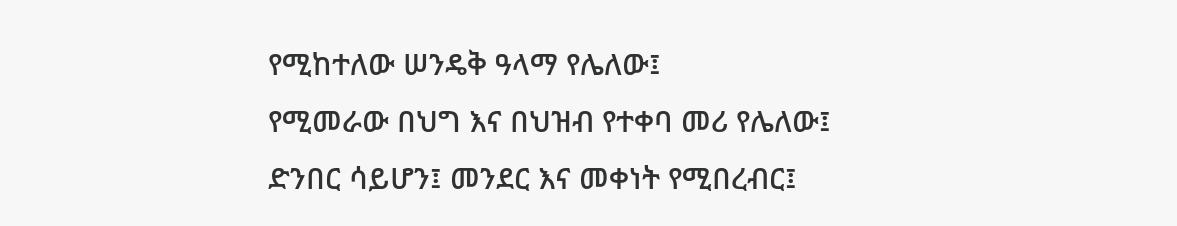የሚከተለው ሠንዴቅ ዓላማ የሌለው፤
የሚመራው በህግ እና በህዝብ የተቀባ መሪ የሌለው፤
ድንበር ሳይሆን፤ መንደር እና መቀነት የሚበረብር፤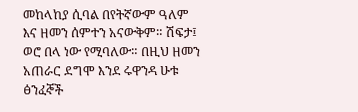መከላከያ ሲባል በየትኛውም ዓለም እና ዘመን ሰምተን አናውቅም። ሽፍታ፤ ወሮ በላ ነው የሚባለው። በዚህ ዘመን አጠራር ደግሞ እንደ ሩዋንዳ ሁቱ ፅንፈኞች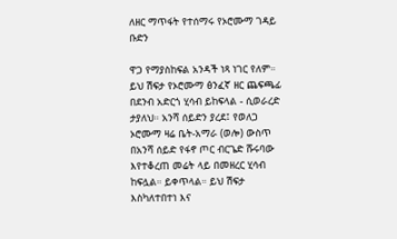ለዘር ማጥፋት የተሰማሩ የኦሮሙማ ገዳይ ቡድን

ዋጋ የማያስከፍል አንዳች ነጻ ነገር የለም። ይህ ሽፍታ የኦሮሙማ ፅንፈኛ ዘር ጨፍጫፊ በደንብ አድርጎ ሂሳብ ይከፍላል - ሲወራረድ ታያለህ። አንሻ ሰይድን ያረደ፤ የወለጋ ኦሮሙማ ዛሬ ቤት-አማራ (ወሎ) ውስጥ በአንሻ ሰይድ የፋኖ ጦር ብርጌድ ሹሩባው እየተቆረጠ መሬት ላይ በመዘረር ሂሳብ ከፍሏል። ይቀጥላል። ይህ ሽፍታ እስካለተበተነ እና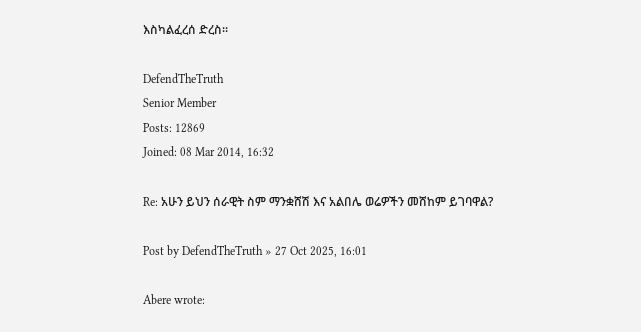እስካልፈረሰ ድረስ።

DefendTheTruth
Senior Member
Posts: 12869
Joined: 08 Mar 2014, 16:32

Re: አሁን ይህን ሰራዊት ስም ማንቋሸሽ እና አልበሌ ወሬዎችን መሸከም ይገባዋል?

Post by DefendTheTruth » 27 Oct 2025, 16:01

Abere wrote: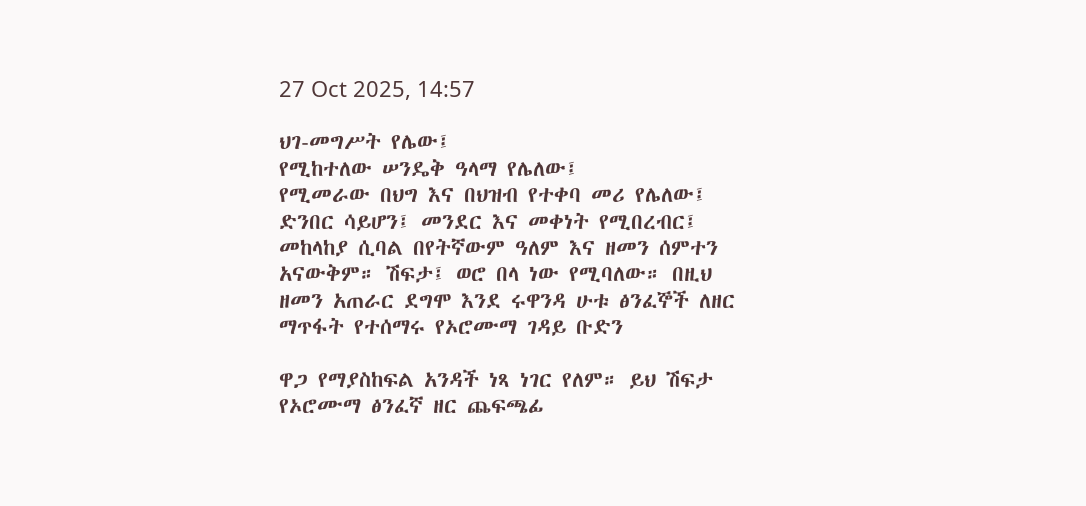27 Oct 2025, 14:57

ህገ-መግሥት የሌው፤
የሚከተለው ሠንዴቅ ዓላማ የሌለው፤
የሚመራው በህግ እና በህዝብ የተቀባ መሪ የሌለው፤
ድንበር ሳይሆን፤ መንደር እና መቀነት የሚበረብር፤
መከላከያ ሲባል በየትኛውም ዓለም እና ዘመን ሰምተን አናውቅም። ሽፍታ፤ ወሮ በላ ነው የሚባለው። በዚህ ዘመን አጠራር ደግሞ እንደ ሩዋንዳ ሁቱ ፅንፈኞች ለዘር ማጥፋት የተሰማሩ የኦሮሙማ ገዳይ ቡድን

ዋጋ የማያስከፍል አንዳች ነጻ ነገር የለም። ይህ ሽፍታ የኦሮሙማ ፅንፈኛ ዘር ጨፍጫፊ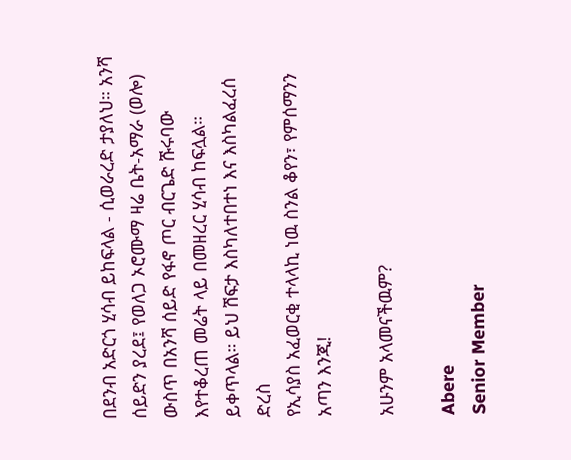በደንብ አድርጎ ሂሳብ ይከፍላል - ሲወራረድ ታያለህ። አንሻ ሰይድን ያረደ፤ የወለጋ ኦሮሙማ ዛሬ ቤት-አማራ (ወሎ) ውስጥ በአንሻ ሰይድ የፋኖ ጦር ብርጌድ ሹሩባው እየተቆረጠ መሬት ላይ በመዘረር ሂሳብ ከፍሏል። ይቀጥላል። ይህ ሽፍታ እስካለተበተነ እና እስካልፈረሰ ድረስ
የኢሳያስ አፈወርቂ ተላላኪ ነዉ ስንል ቆየን፣ የምሰማንን አጣን እንጂ!

አሁንም አላመናችዉም?

Abere
Senior Member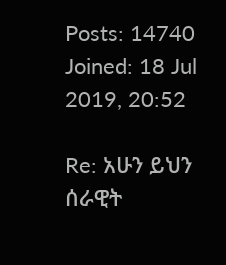Posts: 14740
Joined: 18 Jul 2019, 20:52

Re: አሁን ይህን ሰራዊት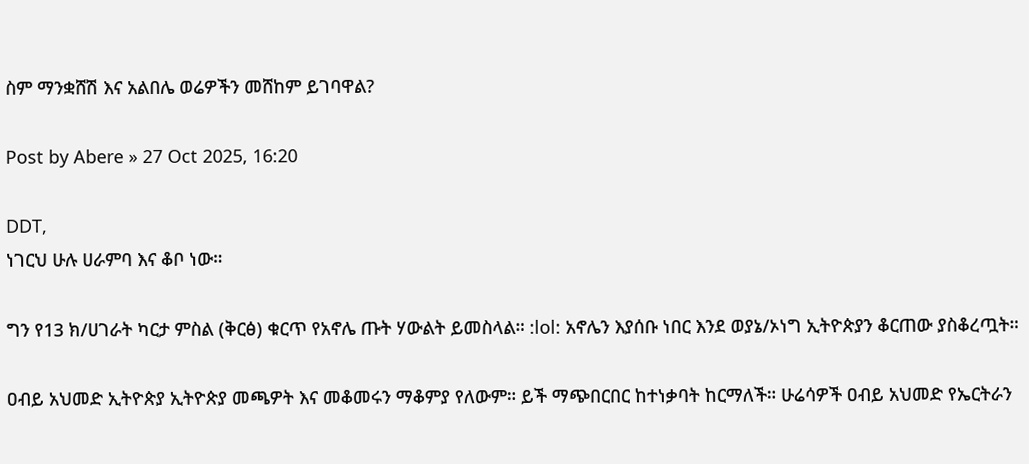ስም ማንቋሸሽ እና አልበሌ ወሬዎችን መሸከም ይገባዋል?

Post by Abere » 27 Oct 2025, 16:20

DDT,
ነገርህ ሁሉ ሀራምባ እና ቆቦ ነው።

ግን የ13 ክ/ሀገራት ካርታ ምስል (ቅርፅ) ቁርጥ የአኖሌ ጡት ሃውልት ይመስላል። :lol: አኖሌን እያሰቡ ነበር እንደ ወያኔ/ኦነግ ኢትዮጵያን ቆርጠው ያስቆረጧት።

ዐብይ አህመድ ኢትዮጵያ ኢትዮጵያ መጫዎት እና መቆመሩን ማቆምያ የለውም። ይች ማጭበርበር ከተነቃባት ከርማለች። ሁሬሳዎች ዐብይ አህመድ የኤርትራን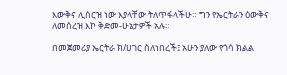እውቅና ሊሰርዝ ነው እያላቸው ትለጥፋላችሁ። ግን የኤርትራን ዕውቅና ለመሰረዝ እኮ ቅድመ-ሁኔታዎች አሉ።

በመጀመሪያ ኤርትራ ክ/ሀገር ስለነበረች፤ አሁን ያለው የጎሳ ክልል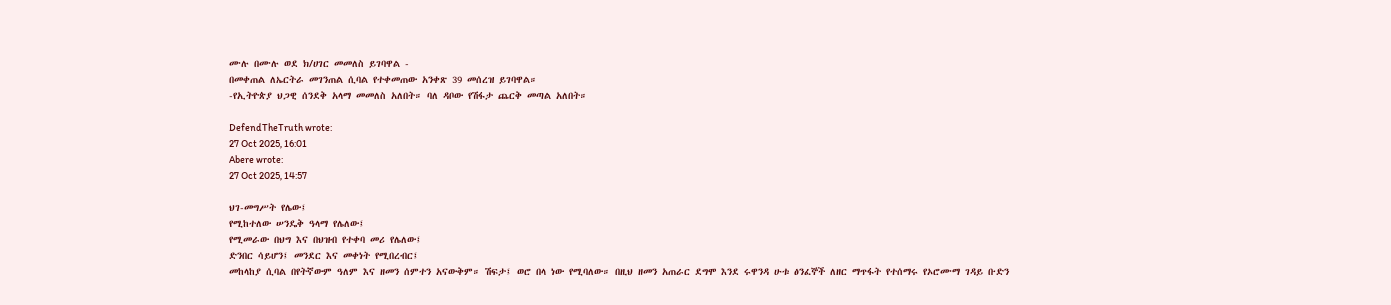ሙሉ በሙሉ ወደ ክ/ሀገር መመለስ ይገባዋል -
በመቀጠል ለኤርትራ መገንጠል ሲባል የተቀመጠው አንቀጽ 39 መሰረዝ ይገባዋል።
-የኢትዮጵያ ህጋዊ ሰንደቅ አላማ መመለስ አለበት። ባለ ዳቦው የሽፋታ ጨርቅ መጣል አለበት።

DefendTheTruth wrote:
27 Oct 2025, 16:01
Abere wrote:
27 Oct 2025, 14:57

ህገ-መግሥት የሌው፤
የሚከተለው ሠንዴቅ ዓላማ የሌለው፤
የሚመራው በህግ እና በህዝብ የተቀባ መሪ የሌለው፤
ድንበር ሳይሆን፤ መንደር እና መቀነት የሚበረብር፤
መከላከያ ሲባል በየትኛውም ዓለም እና ዘመን ሰምተን አናውቅም። ሽፍታ፤ ወሮ በላ ነው የሚባለው። በዚህ ዘመን አጠራር ደግሞ እንደ ሩዋንዳ ሁቱ ፅንፈኞች ለዘር ማጥፋት የተሰማሩ የኦሮሙማ ገዳይ ቡድን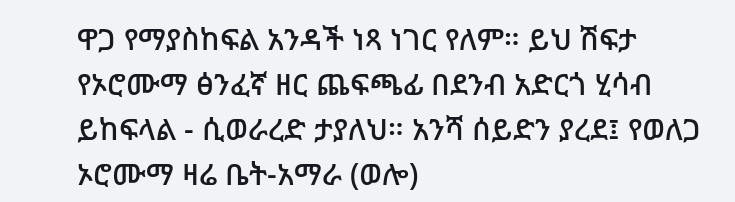ዋጋ የማያስከፍል አንዳች ነጻ ነገር የለም። ይህ ሽፍታ የኦሮሙማ ፅንፈኛ ዘር ጨፍጫፊ በደንብ አድርጎ ሂሳብ ይከፍላል - ሲወራረድ ታያለህ። አንሻ ሰይድን ያረደ፤ የወለጋ ኦሮሙማ ዛሬ ቤት-አማራ (ወሎ)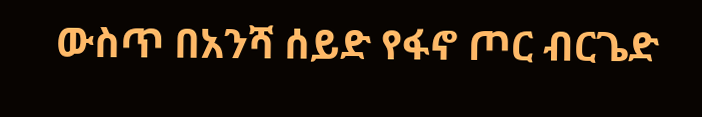ውስጥ በአንሻ ሰይድ የፋኖ ጦር ብርጌድ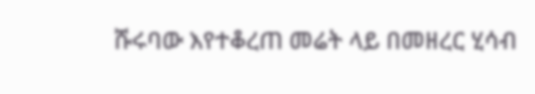ሹሩባው እየተቆረጠ መሬት ላይ በመዘረር ሂሳብ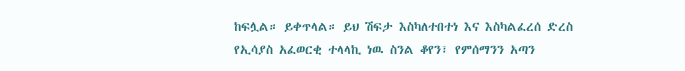ከፍሏል። ይቀጥላል። ይህ ሽፍታ እስካለተበተነ እና እስካልፈረሰ ድረስ
የኢሳያስ አፈወርቂ ተላላኪ ነዉ ስንል ቆየን፣ የምሰማንን አጣን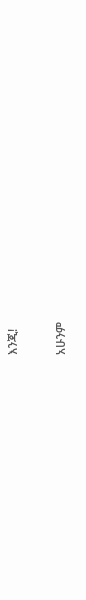እንጂ!

አሁንም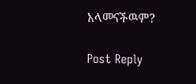አላመናችዉም?

Post Reply